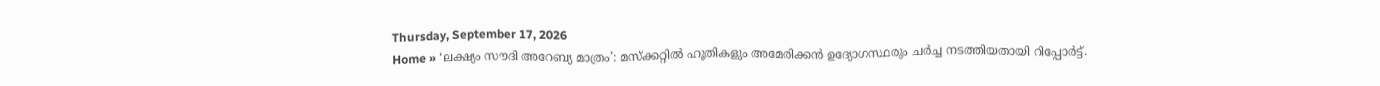Thursday, September 17, 2026
Home » ‘ലക്ഷ്യം സൗദി അറേബ്യ മാത്രം’: മസ്ക്കറ്റിൽ ഹൂതികളും അമേരിക്കൻ ഉദ്യോഗസ്ഥരും ചർച്ച നടത്തിയതായി റിപ്പോർട്ട്.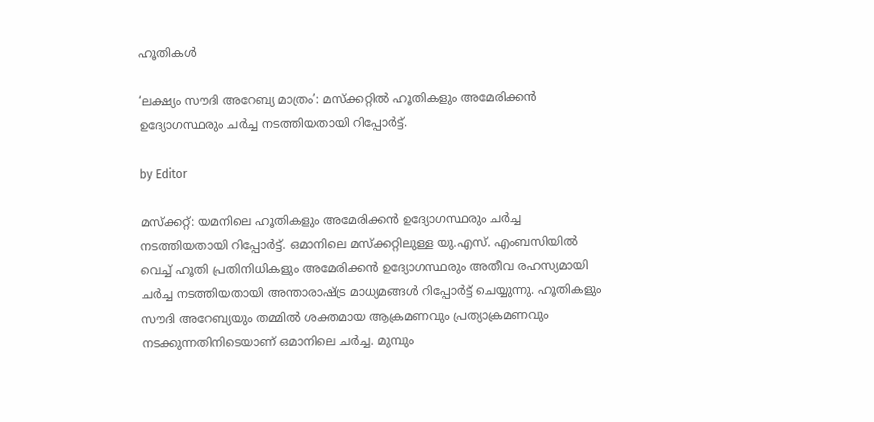ഹൂതികൾ

‘ലക്ഷ്യം സൗദി അറേബ്യ മാത്രം’: മസ്ക്കറ്റിൽ ഹൂതികളും അമേരിക്കൻ ഉദ്യോഗസ്ഥരും ചർച്ച നടത്തിയതായി റിപ്പോർട്ട്.

by Editor

മസ്ക്കറ്റ്: യമനിലെ ഹൂതികളും അമേരിക്കൻ ഉദ്യോഗസ്ഥരും ചർച്ച നടത്തിയതായി റിപ്പോർട്ട്. ഒമാനിലെ മസ്ക്കറ്റിലുള്ള യു.എസ്. എംബസിയിൽ വെച്ച് ഹൂതി പ്രതിനിധികളും അമേരിക്കൻ ഉദ്യോഗസ്ഥരും അതീവ രഹസ്യമായി ചർച്ച നടത്തിയതായി അന്താരാഷ്ട്ര മാധ്യമങ്ങൾ റിപ്പോർട്ട് ചെയ്യുന്നു. ഹൂതികളും സൗദി അറേബ്യയും തമ്മിൽ ശക്തമായ ആക്രമണവും പ്രത്യാക്രമണവും നടക്കുന്നതിനിടെയാണ് ഒമാനിലെ ചർച്ച. മുമ്പും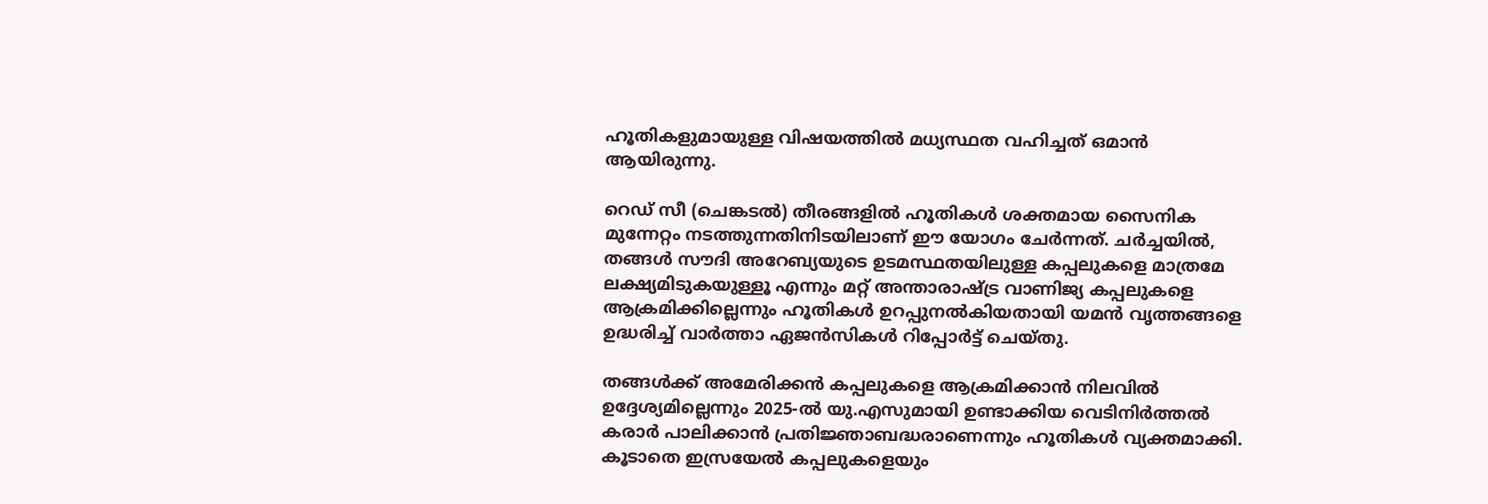ഹൂതികളുമായുള്ള വിഷയത്തിൽ മധ്യസ്ഥത വഹിച്ചത് ഒമാൻ ആയിരുന്നു.

റെഡ് സീ (ചെങ്കടൽ) തീരങ്ങളിൽ ഹൂതികൾ ശക്തമായ സൈനിക മുന്നേറ്റം നടത്തുന്നതിനിടയിലാണ് ഈ യോഗം ചേർന്നത്. ചർച്ചയിൽ, തങ്ങൾ സൗദി അറേബ്യയുടെ ഉടമസ്ഥതയിലുള്ള കപ്പലുകളെ മാത്രമേ ലക്ഷ്യമിടുകയുള്ളൂ എന്നും മറ്റ് അന്താരാഷ്ട്ര വാണിജ്യ കപ്പലുകളെ ആക്രമിക്കില്ലെന്നും ഹൂതികൾ ഉറപ്പുനൽകിയതായി യമൻ വൃത്തങ്ങളെ ഉദ്ധരിച്ച് വാർത്താ ഏജൻസികൾ റിപ്പോർട്ട് ചെയ്തു.

തങ്ങൾക്ക് അമേരിക്കൻ കപ്പലുകളെ ആക്രമിക്കാൻ നിലവിൽ ഉദ്ദേശ്യമില്ലെന്നും 2025-ൽ യു.എസുമായി ഉണ്ടാക്കിയ വെടിനിർത്തൽ കരാർ പാലിക്കാൻ പ്രതിജ്ഞാബദ്ധരാണെന്നും ഹൂതികൾ വ്യക്തമാക്കി. കൂടാതെ ഇസ്രയേൽ കപ്പലുകളെയും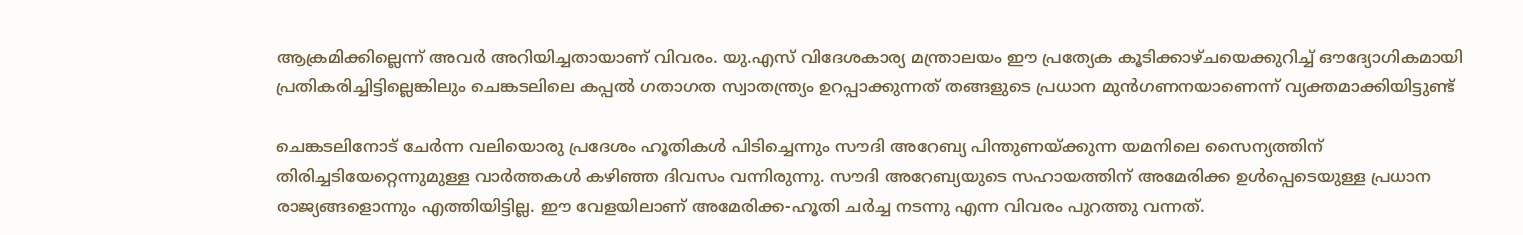ആക്രമിക്കില്ലെന്ന് അവർ അറിയിച്ചതായാണ് വിവരം. യു.എസ് വിദേശകാര്യ മന്ത്രാലയം ഈ പ്രത്യേക കൂടിക്കാഴ്ചയെക്കുറിച്ച് ഔദ്യോഗികമായി പ്രതികരിച്ചിട്ടില്ലെങ്കിലും ചെങ്കടലിലെ കപ്പൽ ഗതാഗത സ്വാതന്ത്ര്യം ഉറപ്പാക്കുന്നത് തങ്ങളുടെ പ്രധാന മുൻഗണനയാണെന്ന് വ്യക്തമാക്കിയിട്ടുണ്ട്

ചെങ്കടലിനോട് ചേർന്ന വലിയൊരു പ്രദേശം ഹൂതികൾ പിടിച്ചെന്നും സൗദി അറേബ്യ പിന്തുണയ്ക്കുന്ന യമനിലെ സൈന്യത്തിന് തിരിച്ചടിയേറ്റെന്നുമുള്ള വാർത്തകൾ കഴിഞ്ഞ ദിവസം വന്നിരുന്നു. സൗദി അറേബ്യയുടെ സഹായത്തിന് അമേരിക്ക ഉൾപ്പെടെയുള്ള പ്രധാന രാജ്യങ്ങളൊന്നും എത്തിയിട്ടില്ല. ഈ വേളയിലാണ് അമേരിക്ക-ഹൂതി ചർച്ച നടന്നു എന്ന വിവരം പുറത്തു വന്നത്.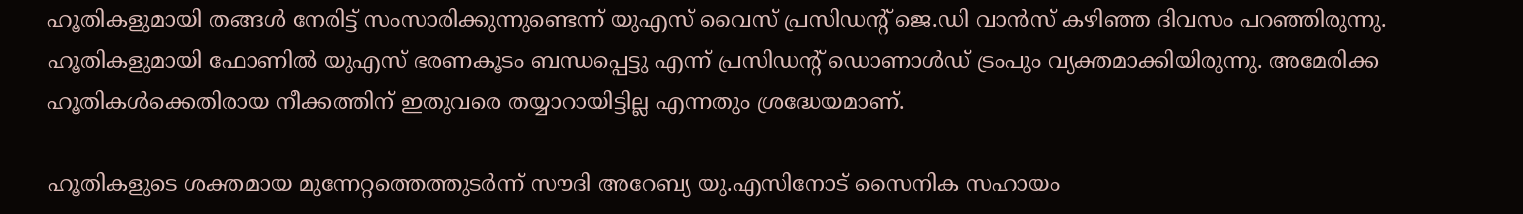ഹൂതികളുമായി തങ്ങൾ നേരിട്ട് സംസാരിക്കുന്നുണ്ടെന്ന് യുഎസ് വൈസ് പ്രസിഡൻ്റ് ജെ.ഡി വാൻസ് കഴിഞ്ഞ ദിവസം പറഞ്ഞിരുന്നു. ഹൂതികളുമായി ഫോണിൽ യുഎസ് ഭരണകൂടം ബന്ധപ്പെട്ടു എന്ന് പ്രസിഡന്റ് ഡൊണാൾഡ് ട്രംപും വ്യക്തമാക്കിയിരുന്നു. അമേരിക്ക ഹൂതികൾക്കെതിരായ നീക്കത്തിന് ഇതുവരെ തയ്യാറായിട്ടില്ല എന്നതും ശ്രദ്ധേയമാണ്.

ഹൂതികളുടെ ശക്തമായ മുന്നേറ്റത്തെത്തുടർന്ന് സൗദി അറേബ്യ യു.എസിനോട് സൈനിക സഹായം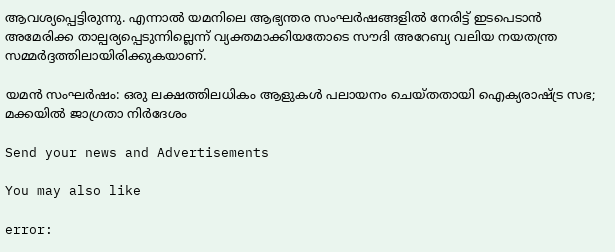ആവശ്യപ്പെട്ടിരുന്നു. എന്നാൽ യമനിലെ ആഭ്യന്തര സംഘർഷങ്ങളിൽ നേരിട്ട് ഇടപെടാൻ അമേരിക്ക താല്പര്യപ്പെടുന്നില്ലെന്ന് വ്യക്തമാക്കിയതോടെ സൗദി അറേബ്യ വലിയ നയതന്ത്ര സമ്മർദ്ദത്തിലായിരിക്കുകയാണ്.

യമൻ സംഘർഷം: ഒരു ലക്ഷത്തിലധികം ആളുകൾ പലായനം ചെയ്ത‌തായി ഐക്യരാഷ്ട്ര സഭ; മക്കയിൽ ജാഗ്രതാ നിർദേശം

Send your news and Advertisements

You may also like

error: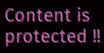Content is protected !!